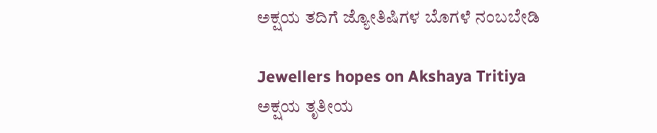ಅಕ್ಷಯ ತದಿಗೆ ಜ್ಯೋತಿಷಿಗಳ ಬೊಗಳೆ ನಂಬಬೇಡಿ

Jewellers hopes on Akshaya Tritiya
ಅಕ್ಷಯ ತೃತೀಯ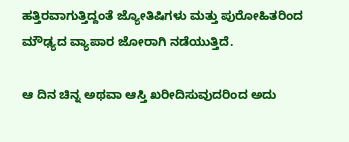ಹತ್ತಿರವಾಗುತ್ತಿದ್ದಂತೆ ಜ್ಯೋತಿಷಿಗಳು ಮತ್ತು ಪುರೋಹಿತರಿಂದ ಮೌಢ್ಯದ ವ್ಯಾಪಾರ ಜೋರಾಗಿ ನಡೆಯುತ್ತಿದೆ.

ಆ ದಿನ ಚಿನ್ನ ಅಥವಾ ಆಸ್ತಿ ಖರೀದಿಸುವುದರಿಂದ ಅದು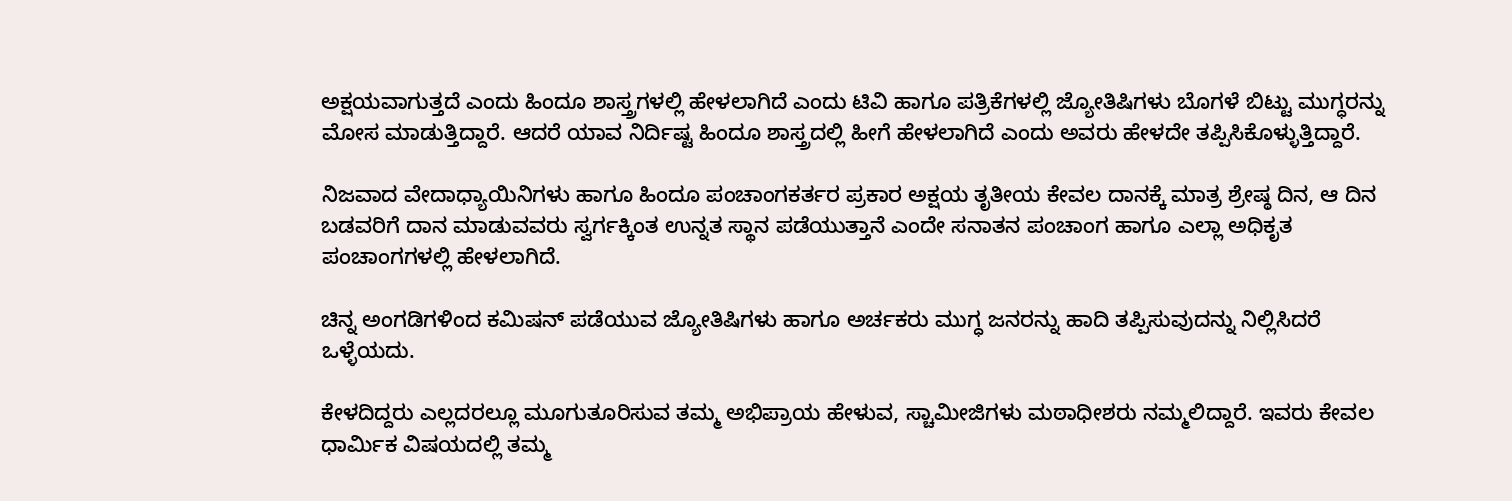ಅಕ್ಷಯವಾಗುತ್ತದೆ ಎಂದು ಹಿಂದೂ ಶಾಸ್ತ್ರಗಳಲ್ಲಿ ಹೇಳಲಾಗಿದೆ ಎಂದು ಟಿವಿ ಹಾಗೂ ಪತ್ರಿಕೆಗಳಲ್ಲಿ ಜ್ಯೋತಿಷಿಗಳು ಬೊಗಳೆ ಬಿಟ್ಟು ಮುಗ್ಧರನ್ನು ಮೋಸ ಮಾಡುತ್ತಿದ್ದಾರೆ. ಆದರೆ ಯಾವ ನಿರ್ದಿಷ್ಟ ಹಿಂದೂ ಶಾಸ್ತ್ರದಲ್ಲಿ ಹೀಗೆ ಹೇಳಲಾಗಿದೆ ಎಂದು ಅವರು ಹೇಳದೇ ತಪ್ಪಿಸಿಕೊಳ್ಳುತ್ತಿದ್ದಾರೆ.

ನಿಜವಾದ ವೇದಾಧ್ಯಾಯಿನಿಗಳು ಹಾಗೂ ಹಿಂದೂ ಪಂಚಾಂಗಕರ್ತರ ಪ್ರಕಾರ ಅಕ್ಷಯ ತೃತೀಯ ಕೇವಲ ದಾನಕ್ಕೆ ಮಾತ್ರ ಶ್ರೇಷ್ಠ ದಿನ, ಆ ದಿನ ಬಡವರಿಗೆ ದಾನ ಮಾಡುವವರು ಸ್ವರ್ಗಕ್ಕಿಂತ ಉನ್ನತ ಸ್ಥಾನ ಪಡೆಯುತ್ತಾನೆ ಎಂದೇ ಸನಾತನ ಪಂಚಾಂಗ ಹಾಗೂ ಎಲ್ಲಾ ಅಧಿಕೃತ ಪಂಚಾಂಗಗಳಲ್ಲಿ ಹೇಳಲಾಗಿದೆ.

ಚಿನ್ನ ಅಂಗಡಿಗಳಿಂದ ಕಮಿಷನ್ ಪಡೆಯುವ ಜ್ಯೋತಿಷಿಗಳು ಹಾಗೂ ಅರ್ಚಕರು ಮುಗ್ಧ ಜನರನ್ನು ಹಾದಿ ತಪ್ಪಿಸುವುದನ್ನು ನಿಲ್ಲಿಸಿದರೆ ಒಳ್ಳೆಯದು.

ಕೇಳದಿದ್ದರು ಎಲ್ಲದರಲ್ಲೂ ಮೂಗುತೂರಿಸುವ ತಮ್ಮ ಅಭಿಪ್ರಾಯ ಹೇಳುವ, ಸ್ಚಾಮೀಜಿಗಳು ಮಠಾಧೀಶರು ನಮ್ಮಲಿದ್ದಾರೆ. ಇವರು ಕೇವಲ ಧಾರ್ಮಿಕ ವಿಷಯದಲ್ಲಿ ತಮ್ಮ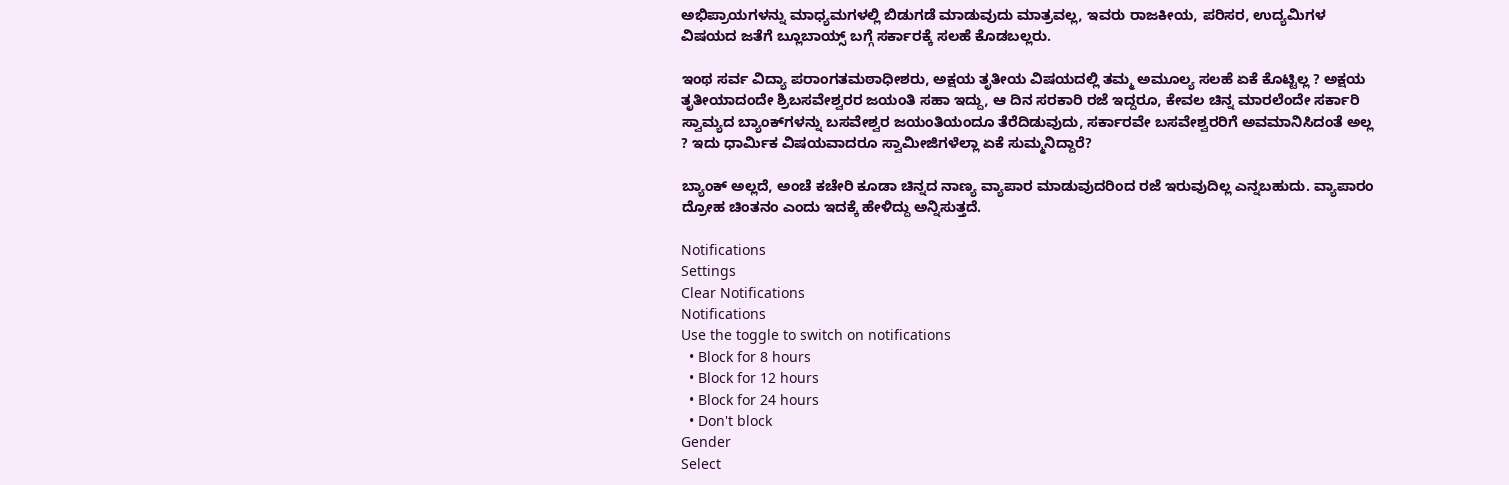ಅಭಿಪ್ರಾಯಗಳನ್ನು ಮಾಧ್ಯಮಗಳಲ್ಲಿ ಬಿಡುಗಡೆ ಮಾಡುವುದು ಮಾತ್ರವಲ್ಲ, ಇವರು ರಾಜಕೀಯ, ಪರಿಸರ, ಉದ್ಯಮಿಗಳ ವಿಷಯದ ಜತೆಗೆ ಬ್ಲೂಬಾಯ್ಸ್ ಬಗ್ಗೆ ಸರ್ಕಾರಕ್ಕೆ ಸಲಹೆ ಕೊಡಬಲ್ಲರು.

ಇಂಥ ಸರ್ವ ವಿದ್ಯಾ ಪರಾಂಗತಮಠಾಧೀಶರು, ಅಕ್ಷಯ ತೃತೀಯ ವಿಷಯದಲ್ಲಿ ತಮ್ಮ ಅಮೂಲ್ಯ ಸಲಹೆ ಏಕೆ ಕೊಟ್ಟಿಲ್ಲ ? ಅಕ್ಷಯ ತೃತೀಯಾದಂದೇ ಶ್ರಿಬಸವೇಶ್ವರರ ಜಯಂತಿ ಸಹಾ ಇದ್ದು, ಆ ದಿನ ಸರಕಾರಿ ರಜೆ ಇದ್ದರೂ, ಕೇವಲ ಚಿನ್ನ ಮಾರಲೆಂದೇ ಸರ್ಕಾರಿ ಸ್ವಾಮ್ಯದ ಬ್ಯಾಂಕ್‌ಗಳನ್ನು ಬಸವೇಶ್ವರ ಜಯಂತಿಯಂದೂ ತೆರೆದಿಡುವುದು, ಸರ್ಕಾರವೇ ಬಸವೇಶ್ವರರಿಗೆ ಅವಮಾನಿಸಿದಂತೆ ಅಲ್ಲ ? ಇದು ಧಾರ್ಮಿಕ ವಿಷಯವಾದರೂ ಸ್ವಾಮೀಜಿಗಳೆಲ್ಲಾ ಏಕೆ ಸುಮ್ಮನಿದ್ದಾರೆ?

ಬ್ಯಾಂಕ್ ಅಲ್ಲದೆ, ಅಂಚೆ ಕಚೇರಿ ಕೂಡಾ ಚಿನ್ನದ ನಾಣ್ಯ ವ್ಯಾಪಾರ ಮಾಡುವುದರಿಂದ ರಜೆ ಇರುವುದಿಲ್ಲ ಎನ್ನಬಹುದು. ವ್ಯಾಪಾರಂ ದ್ರೋಹ ಚಿಂತನಂ ಎಂದು ಇದಕ್ಕೆ ಹೇಳಿದ್ದು ಅನ್ನಿಸುತ್ತದೆ.

Notifications
Settings
Clear Notifications
Notifications
Use the toggle to switch on notifications
  • Block for 8 hours
  • Block for 12 hours
  • Block for 24 hours
  • Don't block
Gender
Select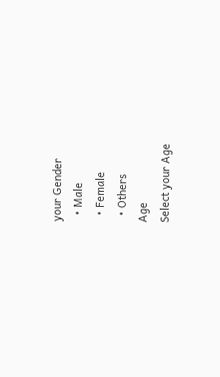your Gender
  • Male
  • Female
  • Others
Age
Select your Age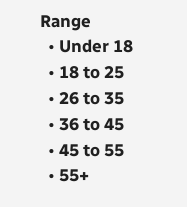Range
  • Under 18
  • 18 to 25
  • 26 to 35
  • 36 to 45
  • 45 to 55
  • 55+